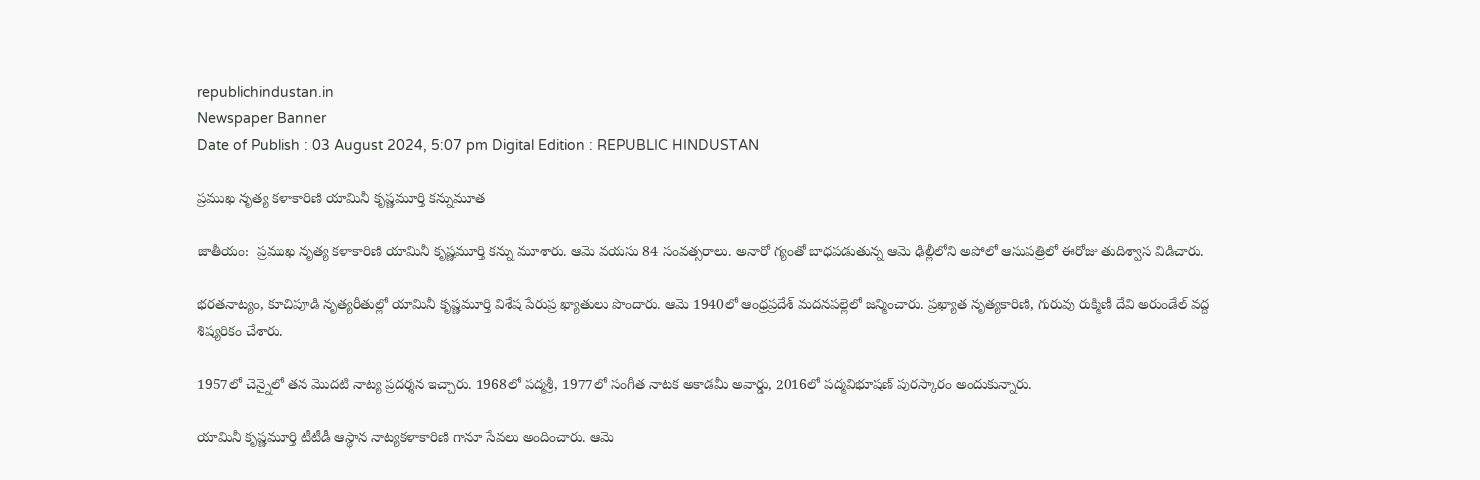republichindustan.in
Newspaper Banner
Date of Publish : 03 August 2024, 5:07 pm Digital Edition : REPUBLIC HINDUSTAN

ప్రముఖ నృత్య కళాకారిణి యామినీ కృష్ణమూర్తి కన్నుమూత

జాతీయం:  ప్రముఖ నృత్య కళాకారిణి యామినీ కృష్ణమూర్తి కన్ను మూశారు. ఆమె వయసు 84 సంవత్సరాలు. అనారో గ్యంతో బాధపడుతున్న ఆమె ఢిల్లీలోని అపోలో ఆసుపత్రిలో ఈరోజు తుదిశ్వాస విడిచారు.

భరతనాట్యం, కూచిపూడి నృత్యరీతుల్లో యామినీ కృష్ణమూర్తి విశేష పేరుప్ర ఖ్యాతులు పొందారు. ఆమె 1940లో ఆంధ్రప్రదేశ్ మదనపల్లెలో జన్మించారు. ప్రఖ్యాత నృత్యకారిణి, గురువు రుక్మిణీ దేవి అరుండేల్ వద్ద శిష్యరికం చేశారు.

1957లో చెన్నైలో తన మొదటి నాట్య ప్రదర్శన ఇచ్చారు. 1968లో పద్మశ్రీ, 1977లో సంగీత నాటక అకాడమీ అవార్డు, 2016లో పద్మవిభూషణ్ పురస్కారం అందుకున్నారు.

యామినీ కృష్ణమూర్తి టీటీడీ ఆస్థాన నాట్యకళాకారిణి గానూ సేవలు అందించారు. ఆమె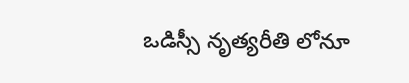ఒడిస్సీ నృత్యరీతి లోనూ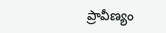ప్రావీణ్యం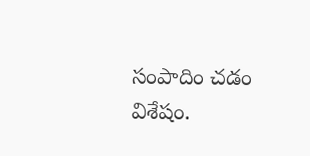సంపాదిం చడం విశేషం.